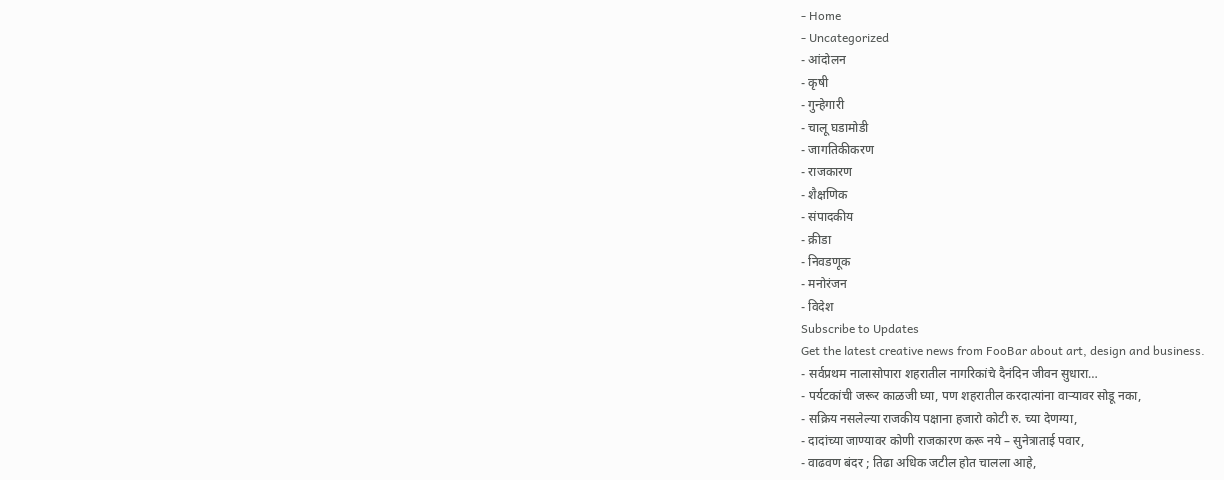- Home
- Uncategorized
- आंदोलन
- कृषी
- गुन्हेगारी
- चालू घडामोडी
- जागतिकीकरण
- राजकारण
- शैक्षणिक
- संपादकीय
- क्रीडा
- निवडणूक
- मनोरंजन
- विदेश
Subscribe to Updates
Get the latest creative news from FooBar about art, design and business.
- सर्वप्रथम नालासोपारा शहरातील नागरिकांचे दैनंदिन जीवन सुधारा…
- पर्यटकांची जरूर काळजी घ्या, पण शहरातील करदात्यांना वाऱ्यावर सोडू नका,
- सक्रिय नसलेल्या राजकीय पक्षाना हजारो कोटी रु. च्या देणग्या,
- दादांच्या जाण्यावर कोणी राजकारण करू नये – सुनेत्राताई पवार,
- वाढवण बंदर ; तिढा अधिक जटील होत चालला आहे,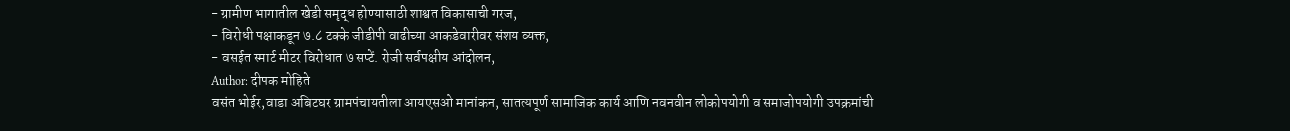- ग्रामीण भागातील खेडी समृद्ध होण्यासाठी शाश्वत विकासाची गरज,
- विरोधी पक्षाकडून ७.८ टक्के जीडीपी वाढीच्या आकडेवारीवर संशय व्यक्त,
- वसईत स्मार्ट मीटर विरोधात ७ सप्टें. रोजी सर्वपक्षीय आंदोलन,
Author: दीपक मोहिते
वसंत भोईर,वाडा अबिटघर ग्रामपंचायतीला आयएसओ मानांकन, सातत्यपूर्ण सामाजिक कार्य आणि नवनवीन लोकोपयोगी व समाजोपयोगी उपक्रमांची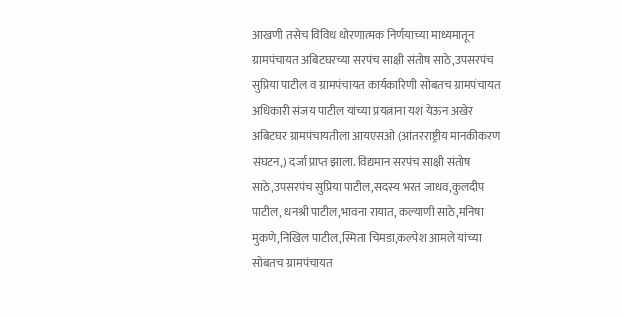आखणी तसेच विविध धोरणात्मक निर्णयाच्या माध्यमातून ग्रामपंचायत अबिटघरच्या सरपंच साक्षी संतोष साठे,उपसरपंच सुप्रिया पाटील व ग्रामपंचायत कार्यकारिणी सोबतच ग्रामपंचायत अधिकारी संजय पाटील यांच्या प्रयत्नाना यश येऊन अखेर अबिटघर ग्रामपंचायतीला आयएसओ (आंतरराष्ट्रीय मानकीकरण संघटन,) दर्जा प्राप्त झाला. विद्यमान सरपंच साक्षी संतोष साठे,उपसरपंच सुप्रिया पाटील,सदस्य भरत जाधव,कुलदीप पाटील, धनश्री पाटील,भावना रायात, कल्याणी साठे,मनिषा मुकणे,निखिल पाटील,स्मिता चिमडा,कल्पेश आमले यांच्या सोबतच ग्रामपंचायत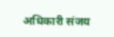अधिकारी संजय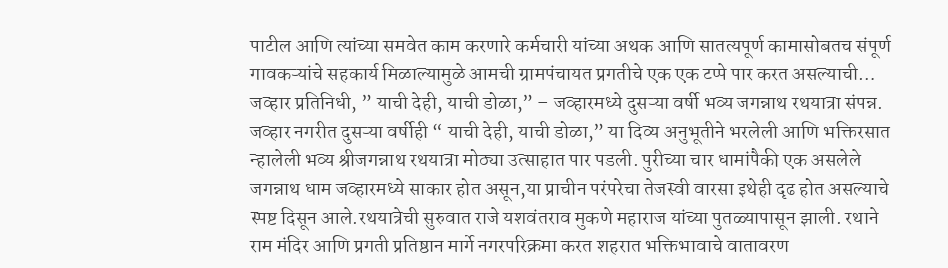पाटील आणि त्यांच्या समवेत काम करणारे कर्मचारी यांच्या अथक आणि सातत्यपूर्ण कामासोबतच संपूर्ण गावकऱ्यांचे सहकार्य मिळाल्यामुळे आमची ग्रामपंचायत प्रगतीचे एक एक टप्पे पार करत असल्याची…
जव्हार प्रतिनिधी, ” याची देही, याची डोळा,” – जव्हारमध्ये दुसऱ्या वर्षी भव्य जगन्नाथ रथयात्रा संपन्न. जव्हार नगरीत दुसऱ्या वर्षीही “ याची देही, याची डोळा,” या दिव्य अनुभूतीने भरलेली आणि भक्तिरसात न्हालेली भव्य श्रीजगन्नाथ रथयात्रा मोठ्या उत्साहात पार पडली. पुरीच्या चार धामांपैकी एक असलेले जगन्नाथ धाम जव्हारमध्ये साकार होत असून,या प्राचीन परंपरेचा तेजस्वी वारसा इथेही दृढ होत असल्याचे स्पष्ट दिसून आले.रथयात्रेची सुरुवात राजे यशवंतराव मुकणे महाराज यांच्या पुतळ्यापासून झाली. रथाने राम मंदिर आणि प्रगती प्रतिष्ठान मार्गे नगरपरिक्रमा करत शहरात भक्तिभावाचे वातावरण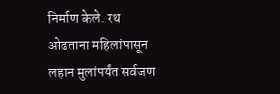निर्माण केले. रथ ओढताना महिलांपासून लहान मुलांपर्यंत सर्वजण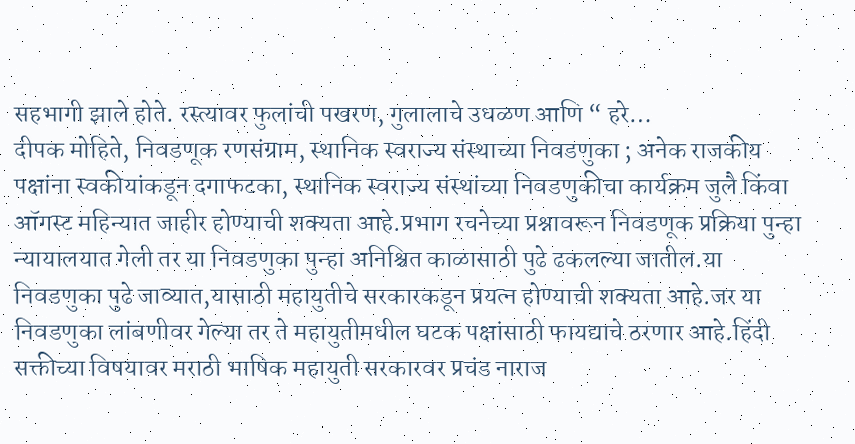सहभागी झाले होते. रस्त्यावर फुलांची पखरण, गुलालाचे उधळण आणि “ हरे…
दीपक मोहिते, निवडणूक रणसंग्राम, स्थानिक स्वराज्य संस्थाच्या निवडणुका ; अनेक राजकीय पक्षांना स्वकीयांकडून दगाफटका, स्थानिक स्वराज्य संस्थांच्या निवडणुकीचा कार्यक्रम जुलै किंवा ऑगस्ट महिन्यात जाहीर होण्याची शक्यता आहे.प्रभाग रचनेच्या प्रश्नावरून निवडणूक प्रक्रिया पुन्हा न्यायालयात गेली तर या निवडणुका पुन्हा अनिश्चित काळासाठी पुढे ढकलल्या जातील.या निवडणुका पुढे जाव्यात,यासाठी महायुतीचे सरकारकडून प्रयत्न होण्याची शक्यता आहे.जर या निवडणुका लांबणीवर गेल्या तर ते महायुतीमधील घटक पक्षांसाठी फायद्याचे ठरणार आहे.हिंदी सक्तीच्या विषयावर मराठी भाषिक महायुती सरकारवर प्रचंड नाराज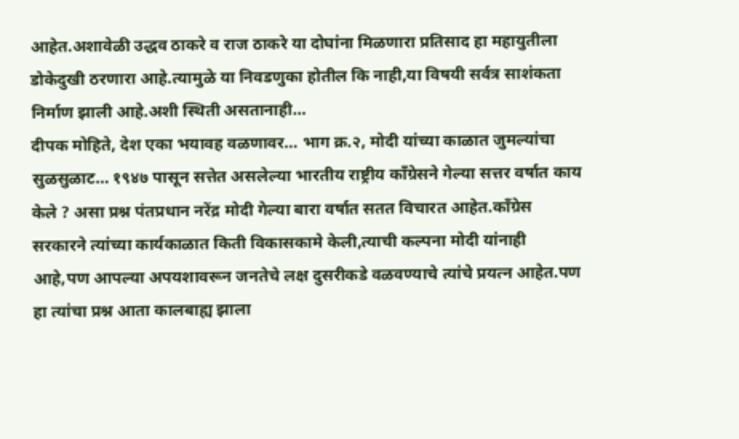आहेत.अशावेळी उद्धव ठाकरे व राज ठाकरे या दोघांना मिळणारा प्रतिसाद हा महायुतीला डोकेदुखी ठरणारा आहे.त्यामुळे या निवडणुका होतील कि नाही,या विषयी सर्वत्र साशंकता निर्माण झाली आहे.अशी स्थिती असतानाही…
दीपक मोहिते, देश एका भयावह वळणावर… भाग क्र.२, मोदी यांच्या काळात जुमल्यांचा सुळसुळाट… १९४७ पासून सत्तेत असलेल्या भारतीय राष्ट्रीय काँग्रेसने गेल्या सत्तर वर्षात काय केले ? असा प्रश्न पंतप्रधान नरेंद्र मोदी गेल्या बारा वर्षात सतत विचारत आहेत.काँग्रेस सरकारने त्यांच्या कार्यकाळात किती विकासकामे केली,त्याची कल्पना मोदी यांनाही आहे,पण आपल्या अपयशावरून जनतेचे लक्ष दुसरीकडे वळवण्याचे त्यांचे प्रयत्न आहेत.पण हा त्यांचा प्रश्न आता कालबाह्य झाला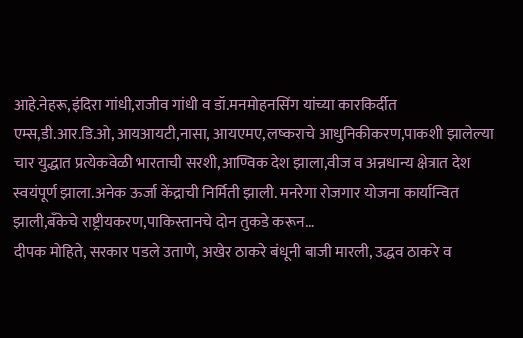आहे.नेहरू,इंदिरा गांधी,राजीव गांधी व डॉ.मनमोहनसिंग यांच्या कारकिर्दीत एम्स,डी.आर.डि.ओ, आयआयटी,नासा, आयएमए,लष्कराचे आधुनिकीकरण,पाकशी झालेल्या चार युद्धात प्रत्येकवेळी भारताची सरशी,आण्विक देश झाला,वीज व अन्नधान्य क्षेत्रात देश स्वयंपूर्ण झाला.अनेक ऊर्जा केंद्राची निर्मिती झाली. मनरेगा रोजगार योजना कार्यान्वित झाली,बँकेचे राष्ट्रीयकरण,पाकिस्तानचे दोन तुकडे करून…
दीपक मोहिते, सरकार पडले उताणे, अखेर ठाकरे बंधूनी बाजी मारली, उद्धव ठाकरे व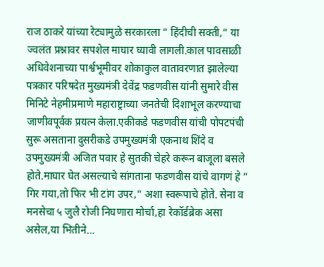राज ठाकरे यांच्या रेट्यामुळे सरकारला ” हिंदीची सक्ती,” या ज्वलंत प्रश्नावर सपशेल माघार घ्यावी लागली.काल पावसाळी अधिवेशनाच्या पार्श्वभूमीवर शोकाकुल वातावरणात झालेल्या पत्रकार परिषदेत मुख्यमंत्री देवेंद्र फडणवीस यांनी सुमारे वीस मिनिटे नेहमीप्रमाणे महाराष्ट्राच्या जनतेची दिशाभूल करण्याचा जाणीवपूर्वक प्रयत्न केला.एकीकडे फडणवीस यांची पोपटपंची सुरू असताना दुसरीकडे उपमुख्यमंत्री एकनाथ शिंदे व उपमुख्यमंत्री अजित पवार हे सुतकी चेहरे करून बाजूला बसले होते.माघार घेत असल्याचे सांगताना फडणवीस यांचे वागणं हे ” गिर गया,तो फिर भी टांग उपर,” अशा स्वरूपाचे होते. सेना व मनसेचा ५ जुलै रोजी निघणारा मोर्चा,हा रेकॉर्डब्रेक असा असेल,या भितीने…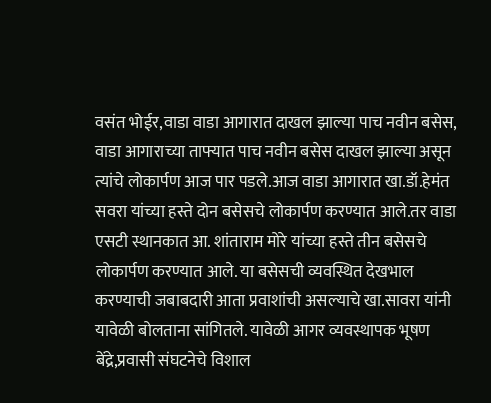वसंत भोईर,वाडा वाडा आगारात दाखल झाल्या पाच नवीन बसेस, वाडा आगाराच्या ताफ्यात पाच नवीन बसेस दाखल झाल्या असून त्यांचे लोकार्पण आज पार पडले.आज वाडा आगारात खा.डॉ.हेमंत सवरा यांच्या हस्ते दोन बसेसचे लोकार्पण करण्यात आले.तर वाडा एसटी स्थानकात आ. शांताराम मोरे यांच्या हस्ते तीन बसेसचे लोकार्पण करण्यात आले. या बसेसची व्यवस्थित देखभाल करण्याची जबाबदारी आता प्रवाशांची असल्याचे खा.सावरा यांनी यावेळी बोलताना सांगितले. यावेळी आगर व्यवस्थापक भूषण बेंद्रे,प्रवासी संघटनेचे विशाल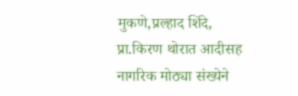मुकणे,प्रल्हाद शिंदे, प्रा.किरण थोरात आदीसह नागरिक मोठ्या संख्येने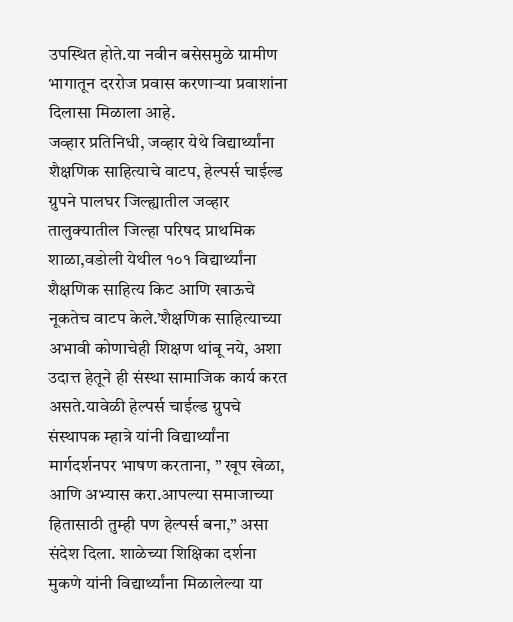उपस्थित होते.या नवीन बसेसमुळे ग्रामीण भागातून दररोज प्रवास करणाऱ्या प्रवाशांना दिलासा मिळाला आहे.
जव्हार प्रतिनिधी, जव्हार येथे विद्यार्थ्यांना शैक्षणिक साहित्याचे वाटप, हेल्पर्स चाईल्ड ग्रुपने पालघर जिल्ह्यातील जव्हार तालुक्यातील जिल्हा परिषद प्राथमिक शाळा,वडोली येथील १०१ विद्यार्थ्यांना शैक्षणिक साहित्य किट आणि खाऊचे नूकतेच वाटप केले.’शैक्षणिक साहित्याच्या अभावी कोणाचेही शिक्षण थांबू नये, अशा उदात्त हेतूने ही संस्था सामाजिक कार्य करत असते.यावेळी हेल्पर्स चाईल्ड ग्रुपचे संस्थापक म्हात्रे यांनी विद्यार्थ्यांना मार्गदर्शनपर भाषण करताना, ” खूप खेळा, आणि अभ्यास करा.आपल्या समाजाच्या हितासाठी तुम्ही पण हेल्पर्स बना,” असा संदेश दिला. शाळेच्या शिक्षिका दर्शना मुकणे यांनी विद्यार्थ्यांना मिळालेल्या या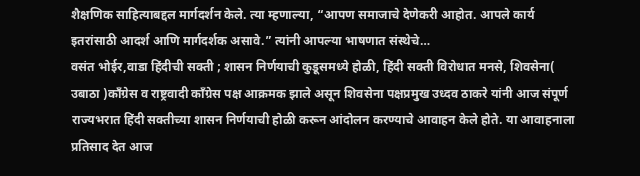शैक्षणिक साहित्याबद्दल मार्गदर्शन केले. त्या म्हणाल्या, “आपण समाजाचे देणेकरी आहोत. आपले कार्य इतरांसाठी आदर्श आणि मार्गदर्शक असावे.” त्यांनी आपल्या भाषणात संस्थेचे…
वसंत भोईर,वाडा हिंदीची सक्ती ; शासन निर्णयाची कुडूसमध्ये होळी, हिंदी सक्ती विरोधात मनसे, शिवसेना( उबाठा )काँग्रेस व राष्ट्रवादी काँग्रेस पक्ष आक्रमक झाले असून शिवसेना पक्षप्रमुख उध्दव ठाकरे यांनी आज संपूर्ण राज्यभरात हिंदी सक्तीच्या शासन निर्णयाची होळी करून आंदोलन करण्याचे आवाहन केले होते. या आवाहनाला प्रतिसाद देत आज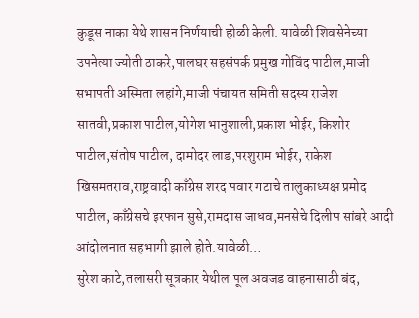कुडूस नाका येथे शासन निर्णयाची होळी केली. यावेळी शिवसेनेच्या उपनेत्या ज्योती ठाकरे,पालघर सहसंपर्क प्रमुख गोविंद पाटील,माजी सभापती अस्मिता लहांगे,माजी पंचायत समिती सदस्य राजेश सातवी,प्रकाश पाटील,योगेश भानुशाली,प्रकाश भोईर, किशोर पाटील,संतोष पाटील, दामोदर लाड,परशुराम भोईर, राकेश खिसमतराव,राष्ट्रवादी काँग्रेस शरद पवार गटाचे तालुकाध्यक्ष प्रमोद पाटील, काँग्रेसचे इरफान सुसे,रामदास जाधव,मनसेचे दिलीप सांबरे आदी आंदोलनात सहभागी झाले होते.यावेळी…
सुरेश काटे,तलासरी सूत्रकार येथील पूल अवजड वाहनासाठी बंद,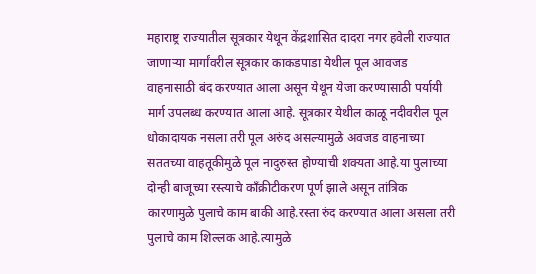महाराष्ट्र राज्यातील सूत्रकार येथून केंद्रशासित दादरा नगर हवेली राज्यात जाणाऱ्या मार्गांवरील सूत्रकार काकडपाडा येथील पूल आवजड वाहनासाठी बंद करण्यात आला असून येथून येजा करण्यासाठी पर्यायी मार्ग उपलब्ध करण्यात आला आहे. सूत्रकार येथील काळू नदीवरील पूल धोकादायक नसला तरी पूल अरुंद असल्यामुळे अवजड वाहनाच्या सततच्या वाहतूकीमुळे पूल नादुरुस्त होण्याची शक्यता आहे.या पुलाच्या दोन्ही बाजूच्या रस्त्याचे काँक्रीटीकरण पूर्ण झाले असून तांत्रिक कारणामुळे पुलाचे काम बाकी आहे.रस्ता रुंद करण्यात आला असला तरी पुलाचे काम शिल्लक आहे.त्यामुळे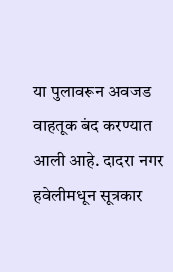या पुलावरून अवजड वाहतूक बंद करण्यात आली आहे. दादरा नगर हवेलीमधून सूत्रकार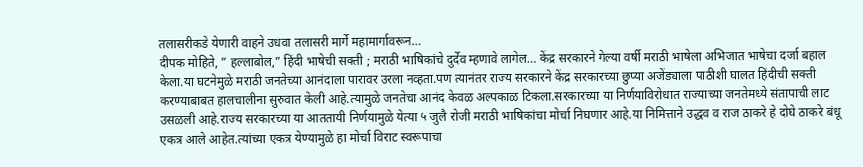तलासरीकडे येणारी वाहने उधवा तलासरी मार्गे महामार्गावरून…
दीपक मोहिते, ” हल्लाबोल,” हिंदी भाषेची सक्ती ; मराठी भाषिकांचे दुर्देव म्हणावे लागेल… केंद्र सरकारने गेल्या वर्षी मराठी भाषेला अभिजात भाषेचा दर्जा बहाल केला.या घटनेमुळे मराठी जनतेच्या आनंदाला पारावर उरला नव्हता.पण त्यानंतर राज्य सरकारने केंद्र सरकारच्या छुप्या अजेंड्याला पाठीशी घालत हिंदीची सक्ती करण्याबाबत हालचालीना सुरुवात केली आहे.त्यामुळे जनतेचा आनंद केवळ अल्पकाळ टिकला.सरकारच्या या निर्णयाविरोधात राज्याच्या जनतेमध्ये संतापाची लाट उसळली आहे.राज्य सरकारच्या या आततायी निर्णयामुळे येत्या ५ जुलै रोजी मराठी भाषिकांचा मोर्चा निघणार आहे.या निमित्ताने उद्धव व राज ठाकरे हे दोघे ठाकरे बंधू एकत्र आले आहेत.त्यांच्या एकत्र येण्यामुळे हा मोर्चा विराट स्वरूपाचा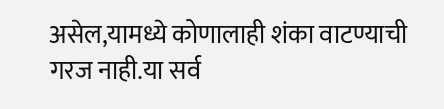असेल,यामध्ये कोणालाही शंका वाटण्याची गरज नाही.या सर्व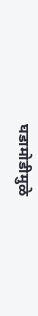घडामोडीमुळे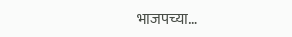भाजपच्या…